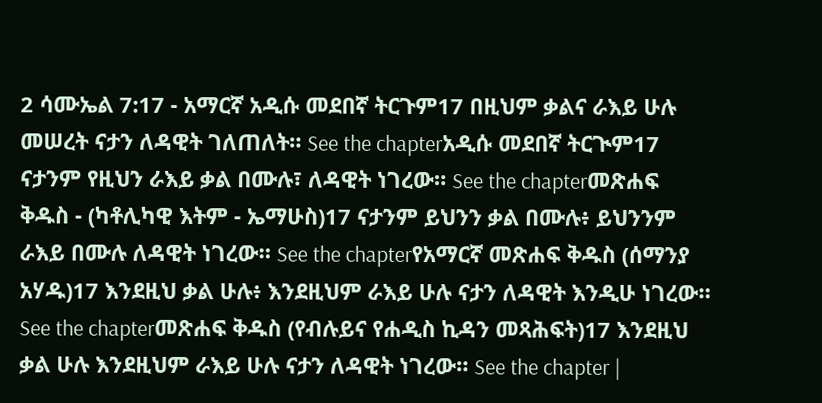2 ሳሙኤል 7:17 - አማርኛ አዲሱ መደበኛ ትርጉም17 በዚህም ቃልና ራእይ ሁሉ መሠረት ናታን ለዳዊት ገለጠለት። See the chapterአዲሱ መደበኛ ትርጒም17 ናታንም የዚህን ራእይ ቃል በሙሉ፣ ለዳዊት ነገረው። See the chapterመጽሐፍ ቅዱስ - (ካቶሊካዊ እትም - ኤማሁስ)17 ናታንም ይህንን ቃል በሙሉ፥ ይህንንም ራእይ በሙሉ ለዳዊት ነገረው። See the chapterየአማርኛ መጽሐፍ ቅዱስ (ሰማንያ አሃዱ)17 እንደዚህ ቃል ሁሉ፥ እንደዚህም ራእይ ሁሉ ናታን ለዳዊት እንዲሁ ነገረው። See the chapterመጽሐፍ ቅዱስ (የብሉይና የሐዲስ ኪዳን መጻሕፍት)17 እንደዚህ ቃል ሁሉ እንደዚህም ራእይ ሁሉ ናታን ለዳዊት ነገረው። See the chapter |